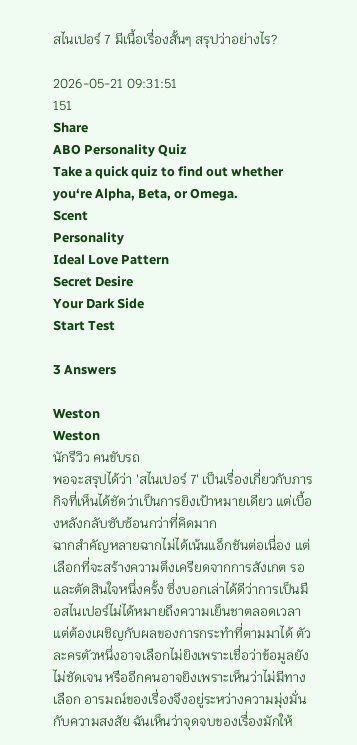สไนเปอร์ 7 มีเนื้อเรื่องสั้นๆ สรุปว่าอย่างไร?

2026-05-21 09:31:51
151
Share
ABO Personality Quiz
Take a quick quiz to find out whether you‘re Alpha, Beta, or Omega.
Scent
Personality
Ideal Love Pattern
Secret Desire
Your Dark Side
Start Test

3 Answers

Weston
Weston
นักรีวิว คนขับรถ
พอจะสรุปได้ว่า 'สไนเปอร์ 7' เป็นเรื่องเกี่ยวกับภารกิจที่เห็นได้ชัดว่าเป็นการยิงเป้าหมายเดียว แต่เบื้องหลังกลับซับซ้อนกว่าที่คิดมาก
ฉากสำคัญหลายฉากไม่ได้เน้นแอ็กชันต่อเนื่อง แต่เลือกที่จะสร้างความตึงเครียดจากการสังเกต รอ และตัดสินใจหนึ่งครั้ง ซึ่งบอกเล่าได้ดีว่าการเป็นมือสไนเปอร์ไม่ได้หมายถึงความเย็นชาตลอดเวลา แต่ต้องเผชิญกับผลของการกระทำที่ตามมาได้ ตัวละครตัวหนึ่งอาจเลือกไม่ยิงเพราะเชื่อว่าข้อมูลยังไม่ชัดเจน หรืออีกคนอาจยิงเพราะเห็นว่าไม่มีทางเลือก อารมณ์ของเรื่องจึงอยู่ระหว่างความมุ่งมั่นกับความสงสัย ฉันเห็นว่าจุดจบของเรื่องมักให้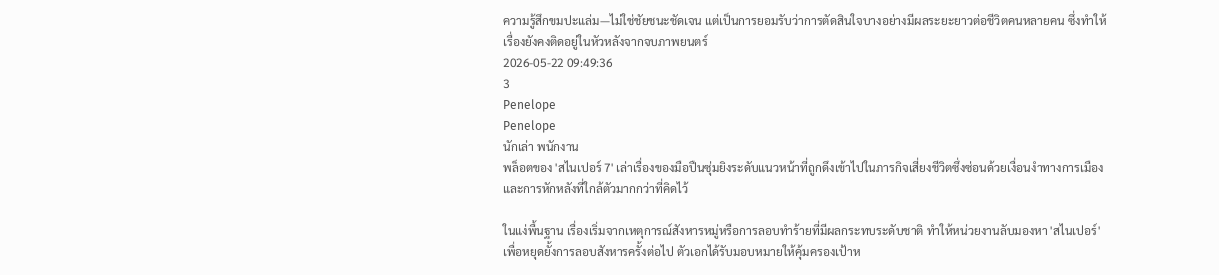ความรู้สึกขมปะแล่ม—ไม่ใช่ชัยชนะชัดเจน แต่เป็นการยอมรับว่าการตัดสินใจบางอย่างมีผลระยะยาวต่อชีวิตคนหลายคน ซึ่งทำให้เรื่องยังคงติดอยู่ในหัวหลังจากจบภาพยนตร์
2026-05-22 09:49:36
3
Penelope
Penelope
นักเล่า พนักงาน
พล็อตของ 'สไนเปอร์ 7' เล่าเรื่องของมือปืนซุ่มยิงระดับแนวหน้าที่ถูกดึงเข้าไปในภารกิจเสี่ยงชีวิตซึ่งซ่อนด้วยเงื่อนงำทางการเมืองและการหักหลังที่ใกล้ตัวมากกว่าที่คิดไว้

ในแง่พื้นฐาน เรื่องเริ่มจากเหตุการณ์สังหารหมู่หรือการลอบทำร้ายที่มีผลกระทบระดับชาติ ทำให้หน่วยงานลับมองหา 'สไนเปอร์' เพื่อหยุดยั้งการลอบสังหารครั้งต่อไป ตัวเอกได้รับมอบหมายให้คุ้มครองเป้าห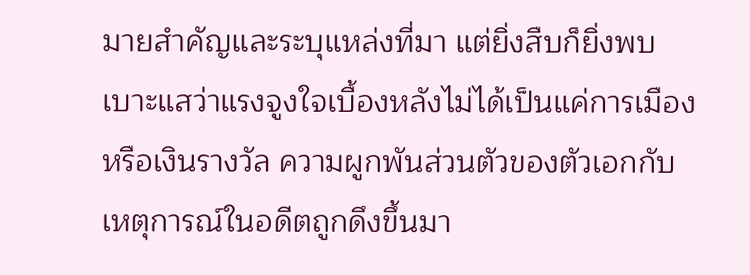มายสำคัญและระบุแหล่งที่มา แต่ยิ่งสืบก็ยิ่งพบเบาะแสว่าแรงจูงใจเบื้องหลังไม่ได้เป็นแค่การเมืองหรือเงินรางวัล ความผูกพันส่วนตัวของตัวเอกกับเหตุการณ์ในอดีตถูกดึงขึ้นมา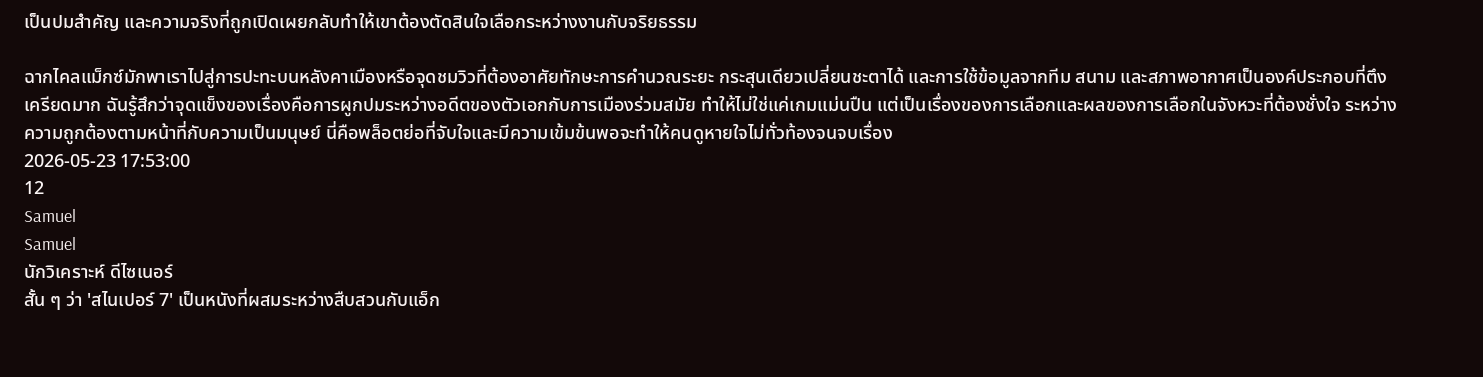เป็นปมสำคัญ และความจริงที่ถูกเปิดเผยกลับทำให้เขาต้องตัดสินใจเลือกระหว่างงานกับจริยธรรม

ฉากไคลแม็กซ์มักพาเราไปสู่การปะทะบนหลังคาเมืองหรือจุดชมวิวที่ต้องอาศัยทักษะการคำนวณระยะ กระสุนเดียวเปลี่ยนชะตาได้ และการใช้ข้อมูลจากทีม สนาม และสภาพอากาศเป็นองค์ประกอบที่ตึงเครียดมาก ฉันรู้สึกว่าจุดแข็งของเรื่องคือการผูกปมระหว่างอดีตของตัวเอกกับการเมืองร่วมสมัย ทำให้ไม่ใช่แค่เกมแม่นปืน แต่เป็นเรื่องของการเลือกและผลของการเลือกในจังหวะที่ต้องชั่งใจ ระหว่างความถูกต้องตามหน้าที่กับความเป็นมนุษย์ นี่คือพล็อตย่อที่จับใจและมีความเข้มข้นพอจะทำให้คนดูหายใจไม่ทั่วท้องจนจบเรื่อง
2026-05-23 17:53:00
12
Samuel
Samuel
นักวิเคราะห์ ดีไซเนอร์
สั้น ๆ ว่า 'สไนเปอร์ 7' เป็นหนังที่ผสมระหว่างสืบสวนกับแอ็ก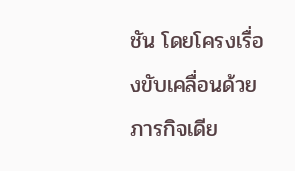ชัน โดยโครงเรื่องขับเคลื่อนด้วยภารกิจเดีย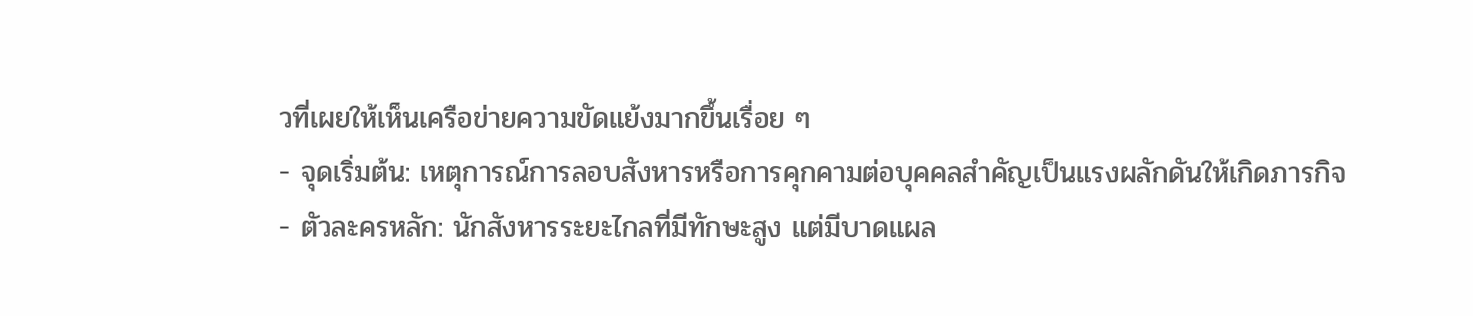วที่เผยให้เห็นเครือข่ายความขัดแย้งมากขึ้นเรื่อย ๆ
- จุดเริ่มต้น: เหตุการณ์การลอบสังหารหรือการคุกคามต่อบุคคลสำคัญเป็นแรงผลักดันให้เกิดภารกิจ
- ตัวละครหลัก: นักสังหารระยะไกลที่มีทักษะสูง แต่มีบาดแผล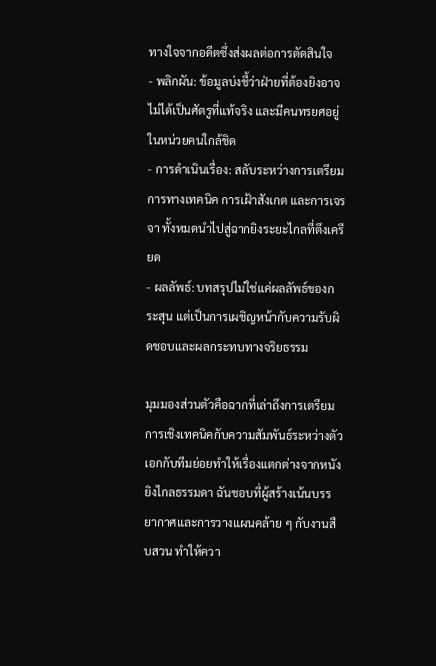ทางใจจากอดีตซึ่งส่งผลต่อการตัดสินใจ
- พลิกผัน: ข้อมูลบ่งชี้ว่าฝ่ายที่ต้องยิงอาจไม่ได้เป็นศัตรูที่แท้จริง และมีคนทรยศอยู่ในหน่วยคนใกล้ชิด
- การดำเนินเรื่อง: สลับระหว่างการเตรียมการทางเทคนิค การเฝ้าสังเกต และการเจรจา ทั้งหมดนำไปสู่ฉากยิงระยะไกลที่ตึงเครียด
- ผลลัพธ์: บทสรุปไม่ใช่แค่ผลลัพธ์ของกระสุน แต่เป็นการเผชิญหน้ากับความรับผิดชอบและผลกระทบทางจริยธรรม

มุมมองส่วนตัวคือฉากที่เล่าถึงการเตรียมการเชิงเทคนิคกับความสัมพันธ์ระหว่างตัวเอกกับทีมย่อยทำให้เรื่องแตกต่างจากหนังยิงไกลธรรมดา ฉันชอบที่ผู้สร้างเน้นบรรยากาศและการวางแผนคล้าย ๆ กับงานสืบสวน ทำให้ควา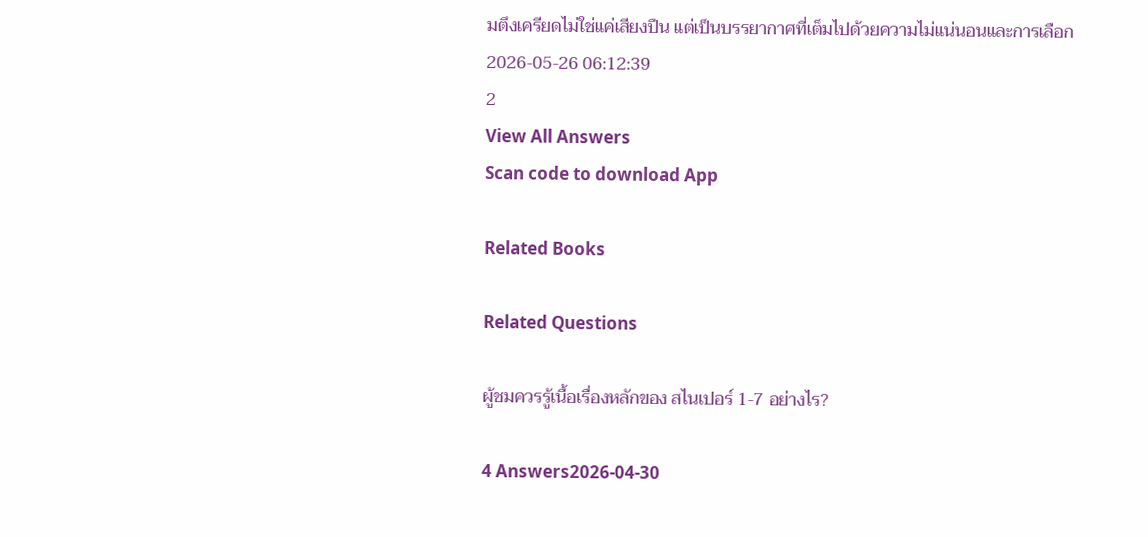มตึงเครียดไม่ใช่แค่เสียงปืน แต่เป็นบรรยากาศที่เต็มไปด้วยความไม่แน่นอนและการเลือก
2026-05-26 06:12:39
2
View All Answers
Scan code to download App

Related Books

Related Questions

ผู้ชมควรรู้เนื้อเรื่องหลักของ สไนเปอร์ 1-7 อย่างไร?

4 Answers2026-04-30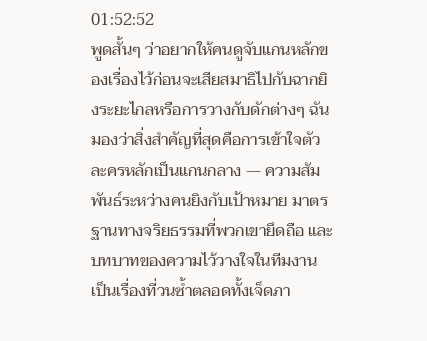01:52:52
พูดสั้นๆ ว่าอยากให้คนดูจับแกนหลักของเรื่องไว้ก่อนจะเสียสมาธิไปกับฉากยิงระยะไกลหรือการวางกับดักต่างๆ ฉันมองว่าสิ่งสำคัญที่สุดคือการเข้าใจตัวละครหลักเป็นแกนกลาง — ความสัมพันธ์ระหว่างคนยิงกับเป้าหมาย มาตรฐานทางจริยธรรมที่พวกเขายึดถือ และบทบาทของความไว้วางใจในทีมงาน เป็นเรื่องที่วนซ้ำตลอดทั้งเจ็ดภา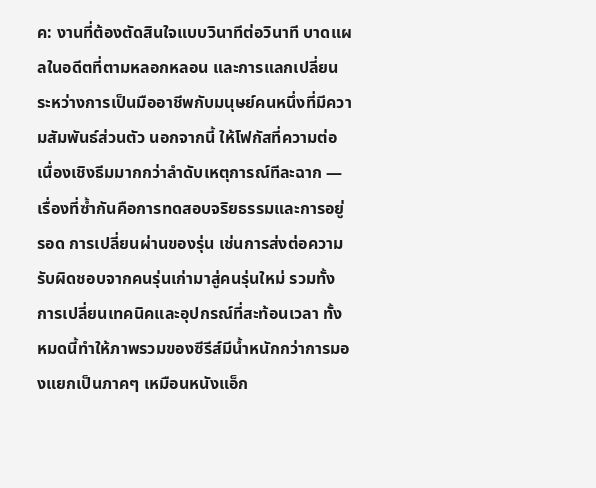ค: งานที่ต้องตัดสินใจแบบวินาทีต่อวินาที บาดแผลในอดีตที่ตามหลอกหลอน และการแลกเปลี่ยนระหว่างการเป็นมืออาชีพกับมนุษย์คนหนึ่งที่มีความสัมพันธ์ส่วนตัว นอกจากนี้ ให้โฟกัสที่ความต่อเนื่องเชิงธีมมากกว่าลำดับเหตุการณ์ทีละฉาก — เรื่องที่ซ้ำกันคือการทดสอบจริยธรรมและการอยู่รอด การเปลี่ยนผ่านของรุ่น เช่นการส่งต่อความรับผิดชอบจากคนรุ่นเก่ามาสู่คนรุ่นใหม่ รวมทั้งการเปลี่ยนเทคนิคและอุปกรณ์ที่สะท้อนเวลา ทั้งหมดนี้ทำให้ภาพรวมของซีรีส์มีน้ำหนักกว่าการมองแยกเป็นภาคๆ เหมือนหนังแอ็ก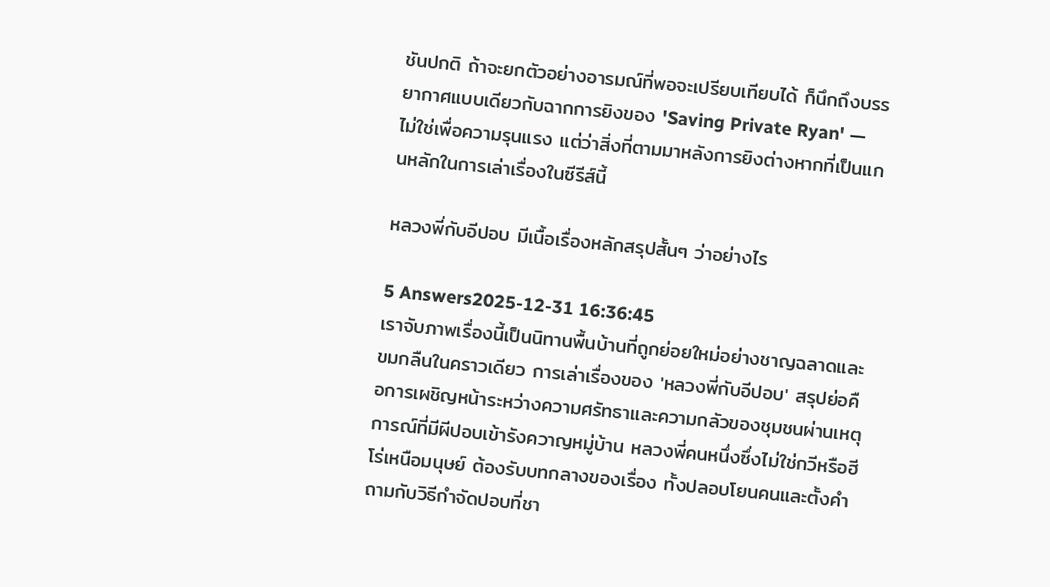ชันปกติ ถ้าจะยกตัวอย่างอารมณ์ที่พอจะเปรียบเทียบได้ ก็นึกถึงบรรยากาศแบบเดียวกับฉากการยิงของ 'Saving Private Ryan' — ไม่ใช่เพื่อความรุนแรง แต่ว่าสิ่งที่ตามมาหลังการยิงต่างหากที่เป็นแกนหลักในการเล่าเรื่องในซีรีส์นี้

หลวงพี่กับอีปอบ มีเนื้อเรื่องหลักสรุปสั้นๆ ว่าอย่างไร

5 Answers2025-12-31 16:36:45
เราจับภาพเรื่องนี้เป็นนิทานพื้นบ้านที่ถูกย่อยใหม่อย่างชาญฉลาดและขมกลืนในคราวเดียว การเล่าเรื่องของ 'หลวงพี่กับอีปอบ' สรุปย่อคือการเผชิญหน้าระหว่างความศรัทธาและความกลัวของชุมชนผ่านเหตุการณ์ที่มีผีปอบเข้ารังควาญหมู่บ้าน หลวงพี่คนหนึ่งซึ่งไม่ใช่กวีหรือฮีโร่เหนือมนุษย์ ต้องรับบทกลางของเรื่อง ทั้งปลอบโยนคนและตั้งคำถามกับวิธีกำจัดปอบที่ชา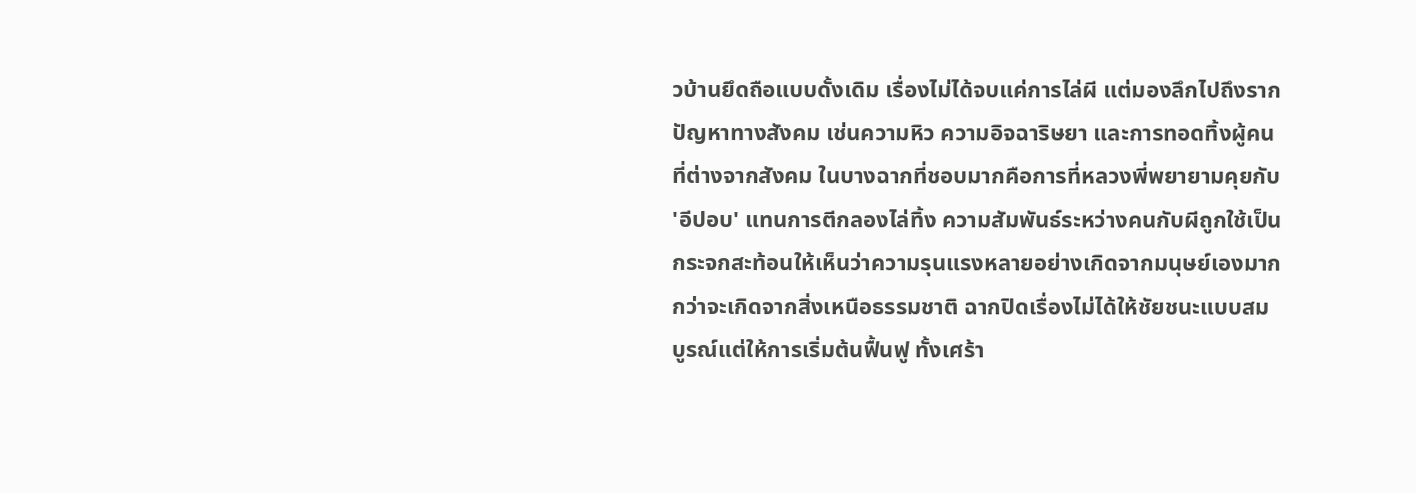วบ้านยึดถือแบบดั้งเดิม เรื่องไม่ได้จบแค่การไล่ผี แต่มองลึกไปถึงรากปัญหาทางสังคม เช่นความหิว ความอิจฉาริษยา และการทอดทิ้งผู้คนที่ต่างจากสังคม ในบางฉากที่ชอบมากคือการที่หลวงพี่พยายามคุยกับ 'อีปอบ' แทนการตีกลองไล่ทิ้ง ความสัมพันธ์ระหว่างคนกับผีถูกใช้เป็นกระจกสะท้อนให้เห็นว่าความรุนแรงหลายอย่างเกิดจากมนุษย์เองมากกว่าจะเกิดจากสิ่งเหนือธรรมชาติ ฉากปิดเรื่องไม่ได้ให้ชัยชนะแบบสมบูรณ์แต่ให้การเริ่มต้นฟื้นฟู ทั้งเศร้า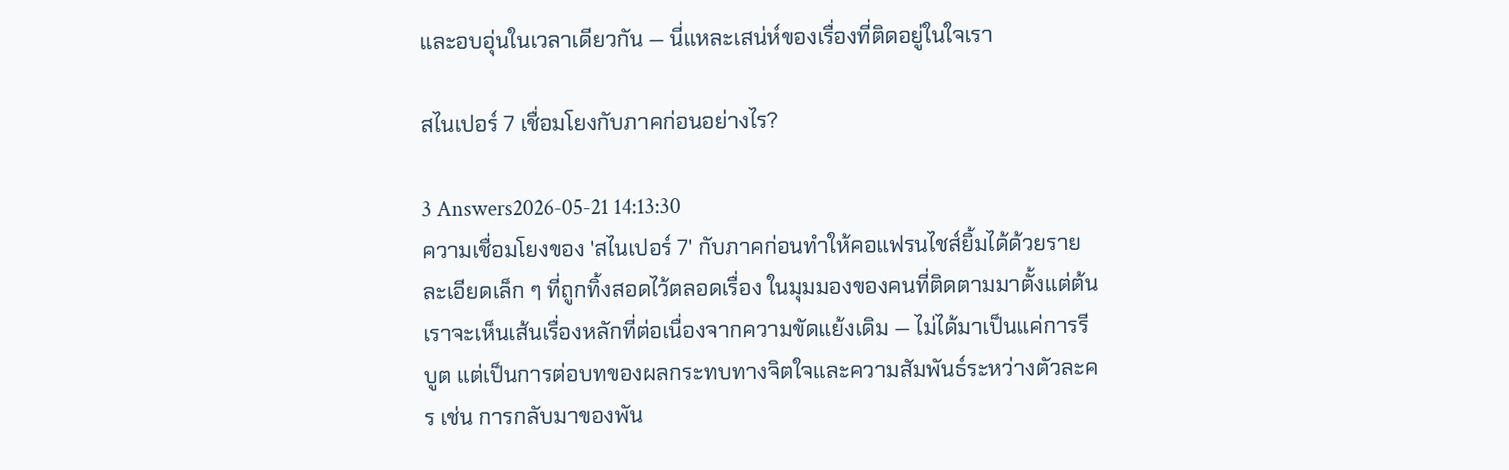และอบอุ่นในเวลาเดียวกัน — นี่แหละเสน่ห์ของเรื่องที่ติดอยู่ในใจเรา

สไนเปอร์ 7 เชื่อมโยงกับภาคก่อนอย่างไร?

3 Answers2026-05-21 14:13:30
ความเชื่อมโยงของ 'สไนเปอร์ 7' กับภาคก่อนทำให้คอแฟรนไชส์ยิ้มได้ด้วยรายละเอียดเล็ก ๆ ที่ถูกทิ้งสอดไว้ตลอดเรื่อง ในมุมมองของคนที่ติดตามมาตั้งแต่ต้น เราจะเห็นเส้นเรื่องหลักที่ต่อเนื่องจากความขัดแย้งเดิม — ไม่ได้มาเป็นแค่การรีบูต แต่เป็นการต่อบทของผลกระทบทางจิตใจและความสัมพันธ์ระหว่างตัวละคร เช่น การกลับมาของพัน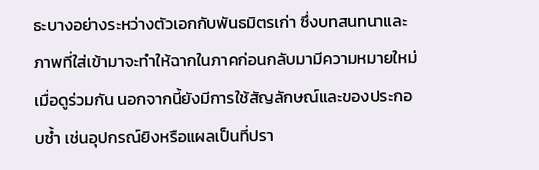ธะบางอย่างระหว่างตัวเอกกับพันธมิตรเก่า ซึ่งบทสนทนาและภาพที่ใส่เข้ามาจะทำให้ฉากในภาคก่อนกลับมามีความหมายใหม่เมื่อดูร่วมกัน นอกจากนี้ยังมีการใช้สัญลักษณ์และของประกอบซ้ำ เช่นอุปกรณ์ยิงหรือแผลเป็นที่ปรา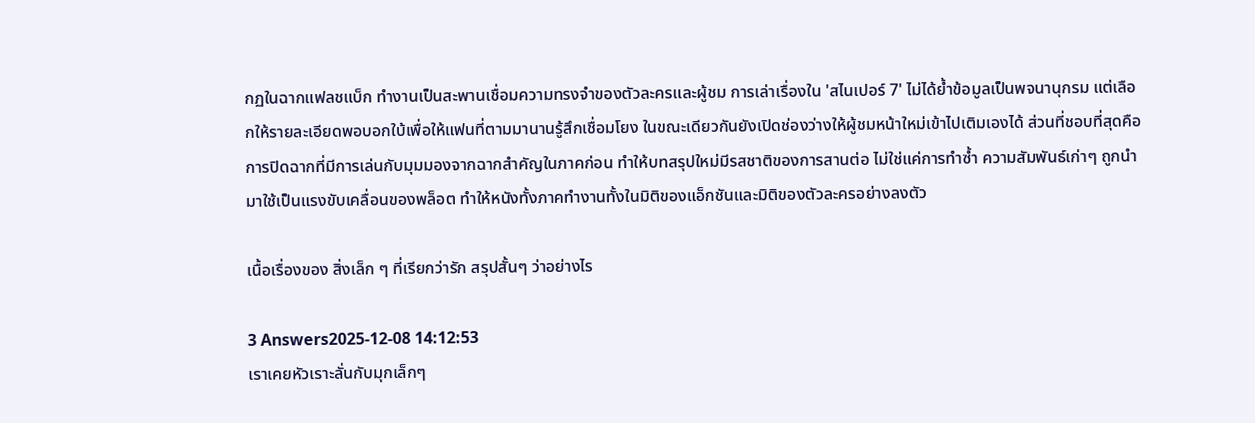กฏในฉากแฟลชแบ็ก ทำงานเป็นสะพานเชื่อมความทรงจำของตัวละครและผู้ชม การเล่าเรื่องใน 'สไนเปอร์ 7' ไม่ได้ย้ำข้อมูลเป็นพจนานุกรม แต่เลือกให้รายละเอียดพอบอกใบ้เพื่อให้แฟนที่ตามมานานรู้สึกเชื่อมโยง ในขณะเดียวกันยังเปิดช่องว่างให้ผู้ชมหน้าใหม่เข้าไปเติมเองได้ ส่วนที่ชอบที่สุดคือการปิดฉากที่มีการเล่นกับมุมมองจากฉากสำคัญในภาคก่อน ทำให้บทสรุปใหม่มีรสชาติของการสานต่อ ไม่ใช่แค่การทำซ้ำ ความสัมพันธ์เก่าๆ ถูกนำมาใช้เป็นแรงขับเคลื่อนของพล็อต ทำให้หนังทั้งภาคทำงานทั้งในมิติของแอ็กชันและมิติของตัวละครอย่างลงตัว

เนื้อเรื่องของ สิ่งเล็ก ๆ ที่เรียกว่ารัก สรุปสั้นๆ ว่าอย่างไร

3 Answers2025-12-08 14:12:53
เราเคยหัวเราะลั่นกับมุกเล็กๆ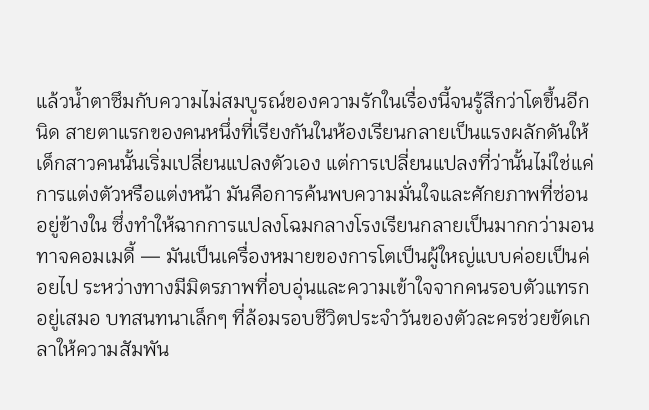แล้วน้ำตาซึมกับความไม่สมบูรณ์ของความรักในเรื่องนี้จนรู้สึกว่าโตขึ้นอีกนิด สายตาแรกของคนหนึ่งที่เรียงกันในห้องเรียนกลายเป็นแรงผลักดันให้เด็กสาวคนนั้นเริ่มเปลี่ยนแปลงตัวเอง แต่การเปลี่ยนแปลงที่ว่านั้นไม่ใช่แค่การแต่งตัวหรือแต่งหน้า มันคือการค้นพบความมั่นใจและศักยภาพที่ซ่อนอยู่ข้างใน ซึ่งทำให้ฉากการแปลงโฉมกลางโรงเรียนกลายเป็นมากกว่ามอนทาจคอมเมดี้ — มันเป็นเครื่องหมายของการโตเป็นผู้ใหญ่แบบค่อยเป็นค่อยไป ระหว่างทางมีมิตรภาพที่อบอุ่นและความเข้าใจจากคนรอบตัวแทรกอยู่เสมอ บทสนทนาเล็กๆ ที่ล้อมรอบชีวิตประจำวันของตัวละครช่วยขัดเกลาให้ความสัมพัน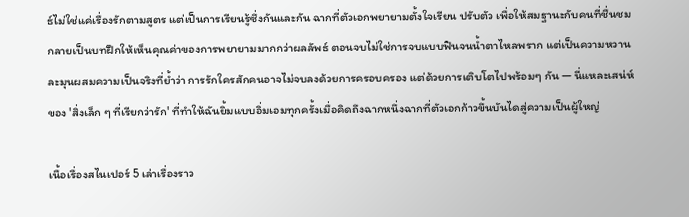ธ์ไม่ใช่แค่เรื่องรักตามสูตร แต่เป็นการเรียนรู้ซึ่งกันและกัน ฉากที่ตัวเอกพยายามตั้งใจเรียน ปรับตัว เพื่อให้สมฐานะกับคนที่ชื่นชม กลายเป็นบทฝึกให้เห็นคุณค่าของการพยายามมากกว่าผลลัพธ์ ตอนจบไม่ใช่การจบแบบฟินจนน้ำตาไหลพราก แต่เป็นความหวานละมุนผสมความเป็นจริงที่ย้ำว่า การรักใครสักคนอาจไม่จบลงด้วยการครอบครอง แต่ด้วยการเติบโตไปพร้อมๆ กัน — นี่แหละเสน่ห์ของ 'สิ่งเล็ก ๆ ที่เรียกว่ารัก' ที่ทำให้ฉันยิ้มแบบอิ่มเอมทุกครั้งเมื่อคิดถึงฉากหนึ่งฉากที่ตัวเอกก้าวขึ้นบันไดสู่ความเป็นผู้ใหญ่

เนื้อเรื่องสไนเปอร์ 5 เล่าเรื่องราว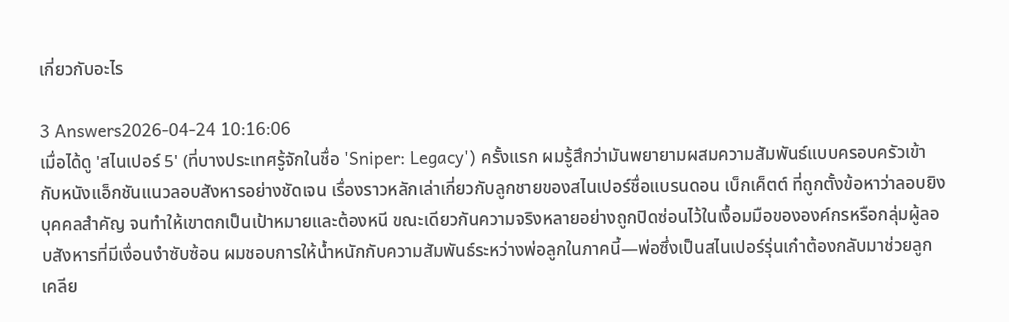เกี่ยวกับอะไร

3 Answers2026-04-24 10:16:06
เมื่อได้ดู 'สไนเปอร์ 5' (ที่บางประเทศรู้จักในชื่อ 'Sniper: Legacy') ครั้งแรก ผมรู้สึกว่ามันพยายามผสมความสัมพันธ์แบบครอบครัวเข้ากับหนังแอ็กชันแนวลอบสังหารอย่างชัดเจน เรื่องราวหลักเล่าเกี่ยวกับลูกชายของสไนเปอร์ชื่อแบรนดอน เบ็กเค็ตต์ ที่ถูกตั้งข้อหาว่าลอบยิงบุคคลสำคัญ จนทำให้เขาตกเป็นเป้าหมายและต้องหนี ขณะเดียวกันความจริงหลายอย่างถูกปิดซ่อนไว้ในเงื้อมมือขององค์กรหรือกลุ่มผู้ลอบสังหารที่มีเงื่อนงำซับซ้อน ผมชอบการให้น้ำหนักกับความสัมพันธ์ระหว่างพ่อลูกในภาคนี้—พ่อซึ่งเป็นสไนเปอร์รุ่นเก๋าต้องกลับมาช่วยลูกเคลีย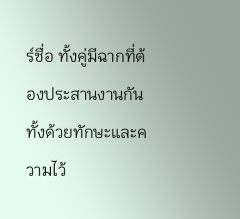ร์ชื่อ ทั้งคู่มีฉากที่ต้องประสานงานกันทั้งด้วยทักษะและความไว้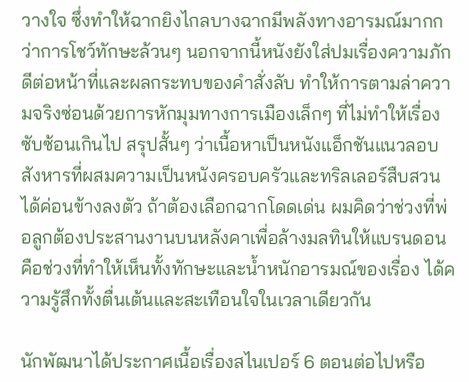วางใจ ซึ่งทำให้ฉากยิงไกลบางฉากมีพลังทางอารมณ์มากกว่าการโชว์ทักษะล้วนๆ นอกจากนี้หนังยังใส่ปมเรื่องความภักดีต่อหน้าที่และผลกระทบของคำสั่งลับ ทำให้การตามล่าความจริงซ่อนด้วยการหักมุมทางการเมืองเล็กๆ ที่ไม่ทำให้เรื่องซับซ้อนเกินไป สรุปสั้นๆ ว่าเนื้อหาเป็นหนังแอ็กชันแนวลอบสังหารที่ผสมความเป็นหนังครอบครัวและทริลเลอร์สืบสวนได้ค่อนข้างลงตัว ถ้าต้องเลือกฉากโดดเด่น ผมคิดว่าช่วงที่พ่อลูกต้องประสานงานบนหลังคาเพื่อล้างมลทินให้แบรนดอนคือช่วงที่ทำให้เห็นทั้งทักษะและน้ำหนักอารมณ์ของเรื่อง ได้ความรู้สึกทั้งตื่นเต้นและสะเทือนใจในเวลาเดียวกัน

นักพัฒนาได้ประกาศเนื้อเรื่องสไนเปอร์ 6 ตอนต่อไปหรือ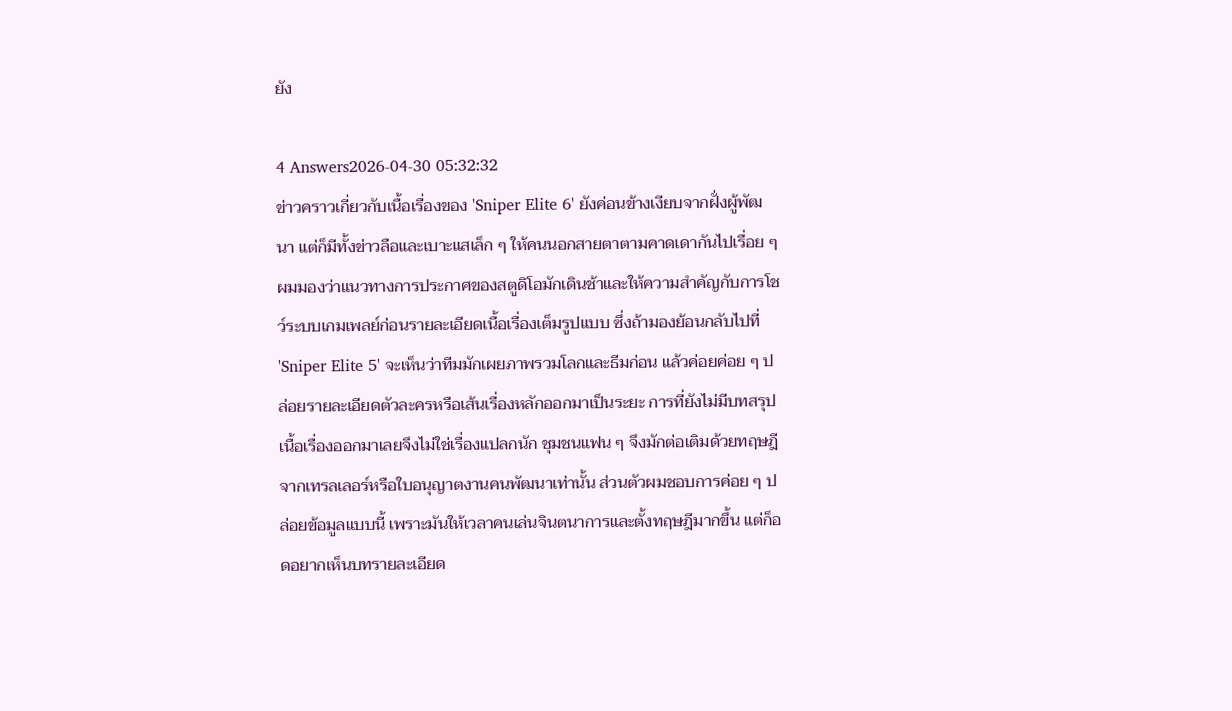ยัง

4 Answers2026-04-30 05:32:32
ข่าวคราวเกี่ยวกับเนื้อเรื่องของ 'Sniper Elite 6' ยังค่อนข้างเงียบจากฝั่งผู้พัฒนา แต่ก็มีทั้งข่าวลือและเบาะแสเล็ก ๆ ให้คนนอกสายตาตามคาดเดากันไปเรื่อย ๆ ผมมองว่าแนวทางการประกาศของสตูดิโอมักเดินช้าและให้ความสำคัญกับการโชว์ระบบเกมเพลย์ก่อนรายละเอียดเนื้อเรื่องเต็มรูปแบบ ซึ่งถ้ามองย้อนกลับไปที่ 'Sniper Elite 5' จะเห็นว่าทีมมักเผยภาพรวมโลกและธีมก่อน แล้วค่อยค่อย ๆ ปล่อยรายละเอียดตัวละครหรือเส้นเรื่องหลักออกมาเป็นระยะ การที่ยังไม่มีบทสรุปเนื้อเรื่องออกมาเลยจึงไม่ใช่เรื่องแปลกนัก ชุมชนแฟน ๆ จึงมักต่อเติมด้วยทฤษฎีจากเทรลเลอร์หรือใบอนุญาตงานคนพัฒนาเท่านั้น ส่วนตัวผมชอบการค่อย ๆ ปล่อยข้อมูลแบบนี้ เพราะมันให้เวลาคนเล่นจินตนาการและตั้งทฤษฎีมากขึ้น แต่ก็อดอยากเห็นบทรายละเอียด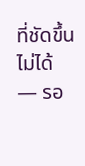ที่ชัดขึ้นไม่ได้ — รอ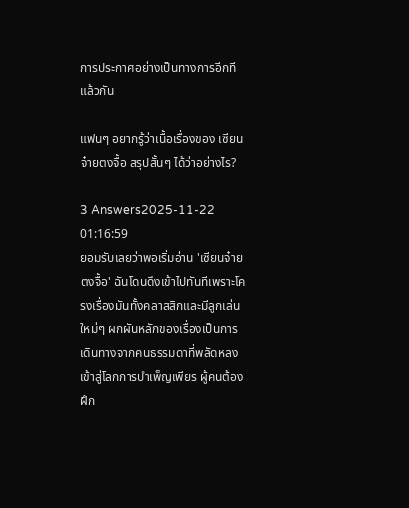การประกาศอย่างเป็นทางการอีกทีแล้วกัน

แฟนๆ อยากรู้ว่าเนื้อเรื่องของ เซียนจ๋ายตงจื้อ สรุปสั้นๆ ได้ว่าอย่างไร?

3 Answers2025-11-22 01:16:59
ยอมรับเลยว่าพอเริ่มอ่าน 'เซียนจ๋ายตงจื้อ' ฉันโดนดึงเข้าไปทันทีเพราะโครงเรื่องมันทั้งคลาสสิกและมีลูกเล่นใหม่ๆ ผกผันหลักของเรื่องเป็นการเดินทางจากคนธรรมดาที่พลัดหลงเข้าสู่โลกการบำเพ็ญเพียร ผู้คนต้องฝึก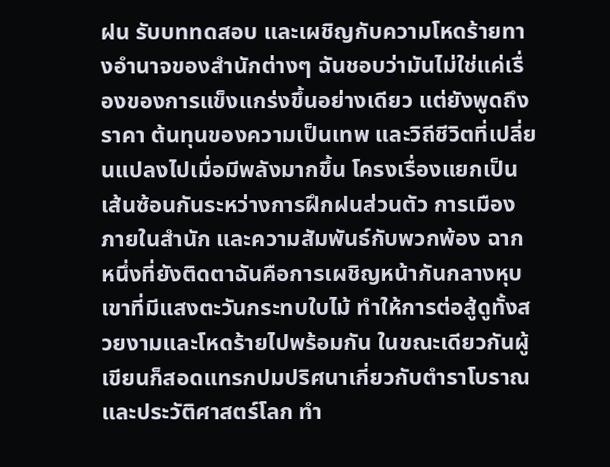ฝน รับบททดสอบ และเผชิญกับความโหดร้ายทางอำนาจของสำนักต่างๆ ฉันชอบว่ามันไม่ใช่แค่เรื่องของการแข็งแกร่งขึ้นอย่างเดียว แต่ยังพูดถึงราคา ต้นทุนของความเป็นเทพ และวิถีชีวิตที่เปลี่ยนแปลงไปเมื่อมีพลังมากขึ้น โครงเรื่องแยกเป็นเส้นซ้อนกันระหว่างการฝึกฝนส่วนตัว การเมืองภายในสำนัก และความสัมพันธ์กับพวกพ้อง ฉากหนึ่งที่ยังติดตาฉันคือการเผชิญหน้ากันกลางหุบเขาที่มีแสงตะวันกระทบใบไม้ ทำให้การต่อสู้ดูทั้งสวยงามและโหดร้ายไปพร้อมกัน ในขณะเดียวกันผู้เขียนก็สอดแทรกปมปริศนาเกี่ยวกับตำราโบราณและประวัติศาสตร์โลก ทำ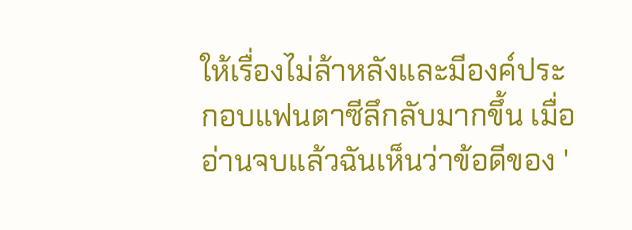ให้เรื่องไม่ล้าหลังและมีองค์ประกอบแฟนตาซีลึกลับมากขึ้น เมื่ออ่านจบแล้วฉันเห็นว่าข้อดีของ '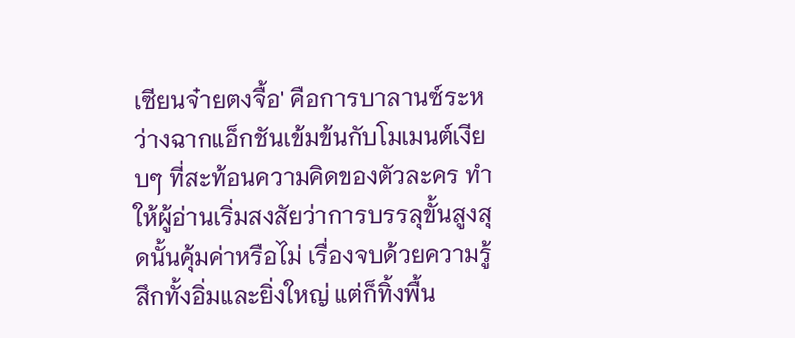เซียนจ๋ายตงจื้อ' คือการบาลานซ์ระหว่างฉากแอ็กชันเข้มข้นกับโมเมนต์เงียบๆ ที่สะท้อนความคิดของตัวละคร ทำให้ผู้อ่านเริ่มสงสัยว่าการบรรลุขั้นสูงสุดนั้นคุ้มค่าหรือไม่ เรื่องจบด้วยความรู้สึกทั้งอิ่มและยิ่งใหญ่ แต่ก็ทิ้งพื้น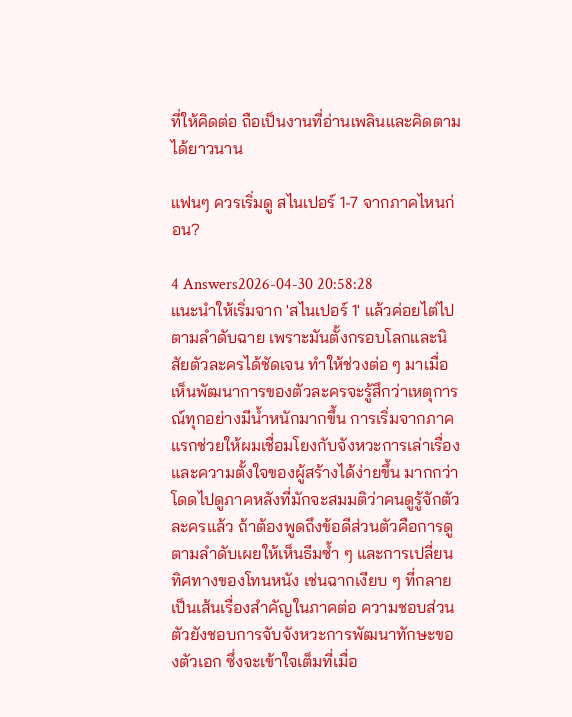ที่ให้คิดต่อ ถือเป็นงานที่อ่านเพลินและคิดตามได้ยาวนาน

แฟนๆ ควรเริ่มดู สไนเปอร์ 1-7 จากภาคไหนก่อน?

4 Answers2026-04-30 20:58:28
แนะนำให้เริ่มจาก 'สไนเปอร์ 1' แล้วค่อยไต่ไปตามลำดับฉาย เพราะมันตั้งกรอบโลกและนิสัยตัวละครได้ชัดเจน ทำให้ช่วงต่อ ๆ มาเมื่อเห็นพัฒนาการของตัวละครจะรู้สึกว่าเหตุการณ์ทุกอย่างมีน้ำหนักมากขึ้น การเริ่มจากภาคแรกช่วยให้ผมเชื่อมโยงกับจังหวะการเล่าเรื่องและความตั้งใจของผู้สร้างได้ง่ายขึ้น มากกว่าโดดไปดูภาคหลังที่มักจะสมมติว่าคนดูรู้จักตัวละครแล้ว ถ้าต้องพูดถึงข้อดีส่วนตัวคือการดูตามลำดับเผยให้เห็นธีมซ้ำ ๆ และการเปลี่ยนทิศทางของโทนหนัง เช่นฉากเงียบ ๆ ที่กลายเป็นเส้นเรื่องสำคัญในภาคต่อ ความชอบส่วนตัวยังชอบการจับจังหวะการพัฒนาทักษะของตัวเอก ซึ่งจะเข้าใจเต็มที่เมื่อ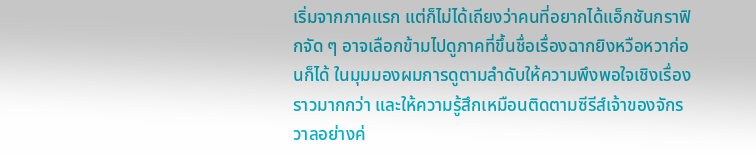เริ่มจากภาคแรก แต่ก็ไม่ได้เถียงว่าคนที่อยากได้แอ็กชันกราฟิกจัด ๆ อาจเลือกข้ามไปดูภาคที่ขึ้นชื่อเรื่องฉากยิงหวือหวาก่อนก็ได้ ในมุมมองผมการดูตามลำดับให้ความพึงพอใจเชิงเรื่องราวมากกว่า และให้ความรู้สึกเหมือนติดตามซีรีส์เจ้าของจักรวาลอย่างค่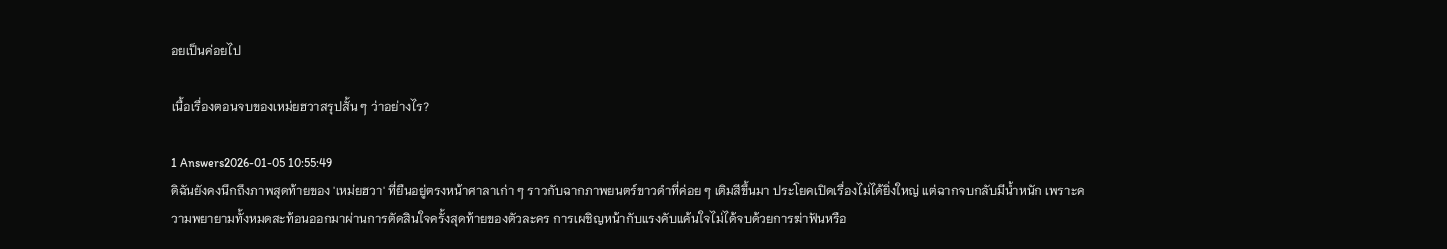อยเป็นค่อยไป

เนื้อเรื่องตอนจบของเหม่ยฮวาสรุปสั้น ๆ ว่าอย่างไร?

1 Answers2026-01-05 10:55:49
ดิฉันยังคงนึกถึงภาพสุดท้ายของ 'เหม่ยฮวา' ที่ยืนอยู่ตรงหน้าศาลาเก่า ๆ ราวกับฉากภาพยนตร์ขาวดำที่ค่อย ๆ เติมสีขึ้นมา ประโยคเปิดเรื่องไม่ได้ยิ่งใหญ่ แต่ฉากจบกลับมีน้ำหนัก เพราะความพยายามทั้งหมดสะท้อนออกมาผ่านการตัดสินใจครั้งสุดท้ายของตัวละคร การเผชิญหน้ากับแรงคับแค้นใจไม่ได้จบด้วยการฆ่าฟันหรือ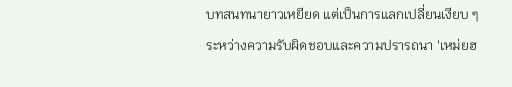บทสนทนายาวเหยียด แต่เป็นการแลกเปลี่ยนเงียบ ๆ ระหว่างความรับผิดชอบและความปรารถนา 'เหม่ยฮ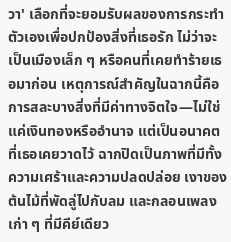วา' เลือกที่จะยอมรับผลของการกระทำตัวเองเพื่อปกป้องสิ่งที่เธอรัก ไม่ว่าจะเป็นเมืองเล็ก ๆ หรือคนที่เคยทำร้ายเธอมาก่อน เหตุการณ์สำคัญในฉากนี้คือการสละบางสิ่งที่มีค่าทางจิตใจ—ไม่ใช่แค่เงินทองหรืออำนาจ แต่เป็นอนาคตที่เธอเคยวาดไว้ ฉากปิดเป็นภาพที่มีทั้งความเศร้าและความปลดปล่อย เงาของต้นไม้ที่พัดลู่ไปกับลม และกลอนเพลงเก่า ๆ ที่มีคีย์เดียว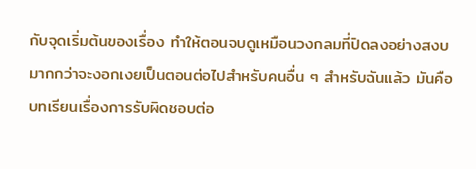กับจุดเริ่มต้นของเรื่อง ทำให้ตอนจบดูเหมือนวงกลมที่ปิดลงอย่างสงบ มากกว่าจะงอกเงยเป็นตอนต่อไปสำหรับคนอื่น ๆ สำหรับฉันแล้ว มันคือบทเรียนเรื่องการรับผิดชอบต่อ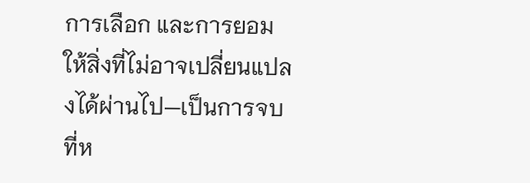การเลือก และการยอมให้สิ่งที่ไม่อาจเปลี่ยนแปลงได้ผ่านไป—เป็นการจบที่ห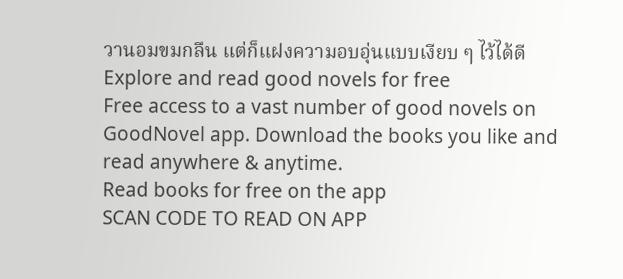วานอมขมกลืน แต่ก็แฝงความอบอุ่นแบบเงียบ ๆ ไว้ได้ดี
Explore and read good novels for free
Free access to a vast number of good novels on GoodNovel app. Download the books you like and read anywhere & anytime.
Read books for free on the app
SCAN CODE TO READ ON APP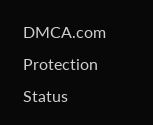DMCA.com Protection Status